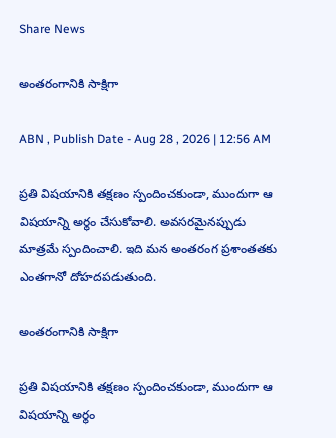Share News

అంతరంగానికి సాక్షిగా

ABN , Publish Date - Aug 28 , 2026 | 12:56 AM

ప్రతి విషయానికి తక్షణం స్పందించకుండా, ముందుగా ఆ విషయాన్ని అర్థం చేసుకోవాలి. అవసరమైనప్పుడు మాత్రమే స్పందించాలి. ఇది మన అంతరంగ ప్రశాంతతకు ఎంతగానో దోహదపడుతుంది.

అంతరంగానికి సాక్షిగా

ప్రతి విషయానికి తక్షణం స్పందించకుండా, ముందుగా ఆ విషయాన్ని అర్థం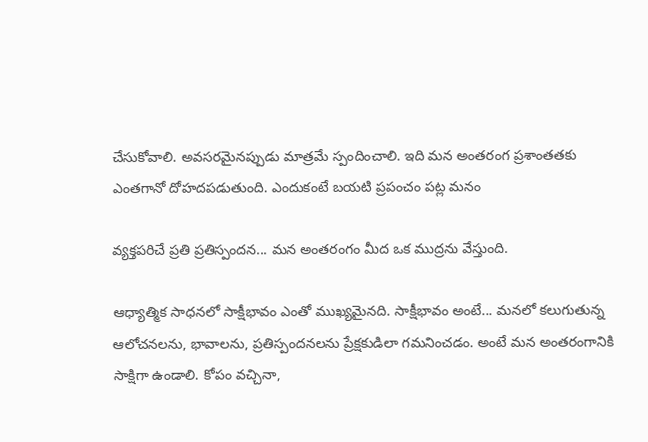చేసుకోవాలి. అవసరమైనప్పుడు మాత్రమే స్పందించాలి. ఇది మన అంతరంగ ప్రశాంతతకు ఎంతగానో దోహదపడుతుంది. ఎందుకంటే బయటి ప్రపంచం పట్ల మనం

వ్యక్తపరిచే ప్రతి ప్రతిస్పందన... మన అంతరంగం మీద ఒక ముద్రను వేస్తుంది.

ఆధ్యాత్మిక సాధనలో సాక్షీభావం ఎంతో ముఖ్యమైనది. సాక్షీభావం అంటే... మనలో కలుగుతున్న ఆలోచనలను, భావాలను, ప్రతిస్పందనలను ప్రేక్షకుడిలా గమనించడం. అంటే మన అంతరంగానికి సాక్షిగా ఉండాలి. కోపం వచ్చినా,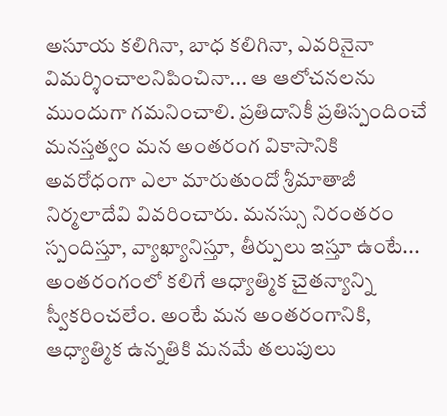అసూయ కలిగినా, బాధ కలిగినా, ఎవరినైనా విమర్శించాలనిపించినా... ఆ ఆలోచనలను ముందుగా గమనించాలి. ప్రతిదానికీ ప్రతిస్పందించే మనస్తత్వం మన అంతరంగ వికాసానికి అవరోధంగా ఎలా మారుతుందో శ్రీమాతాజీ నిర్మలాదేవి వివరించారు. మనస్సు నిరంతరం స్పందిస్తూ, వ్యాఖ్యానిస్తూ, తీర్పులు ఇస్తూ ఉంటే... అంతరంగంలో కలిగే ఆధ్యాత్మిక చైతన్యాన్ని స్వీకరించలేం. అంటే మన అంతరంగానికి, ఆధ్యాత్మిక ఉన్నతికి మనమే తలుపులు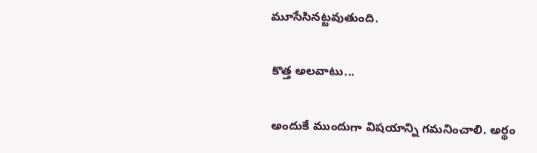మూసేసినట్టవుతుంది.

కొత్త అలవాటు...

అందుకే ముందుగా విషయాన్ని గమనించాలి. అర్థం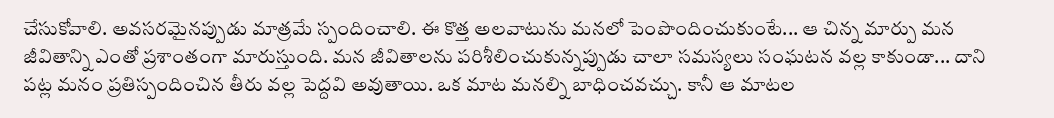చేసుకోవాలి. అవసరమైనప్పుడు మాత్రమే స్పందించాలి. ఈ కొత్త అలవాటును మనలో పెంపొందించుకుంటే... ఆ చిన్న మార్పు మన జీవితాన్ని ఎంతో ప్రశాంతంగా మారుస్తుంది. మన జీవితాలను పరిశీలించుకున్నప్పుడు చాలా సమస్యలు సంఘటన వల్ల కాకుండా... దాని పట్ల మనం ప్రతిస్పందించిన తీరు వల్ల పెద్దవి అవుతాయి. ఒక మాట మనల్ని బాధించవచ్చు. కానీ ఆ మాటల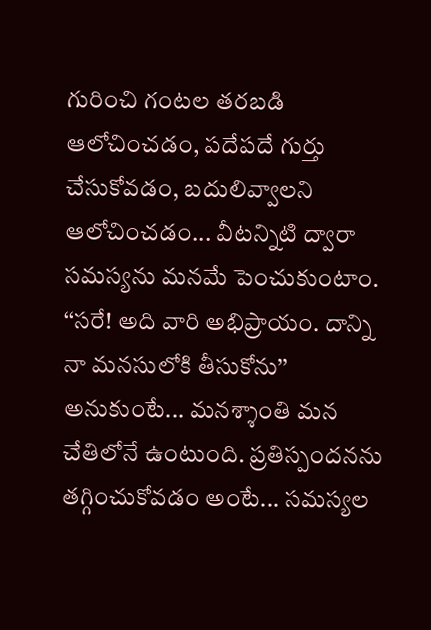గురించి గంటల తరబడి ఆలోచించడం, పదేపదే గుర్తు చేసుకోవడం, బదులివ్వాలని ఆలోచించడం... వీటన్నిటి ద్వారా సమస్యను మనమే పెంచుకుంటాం. ‘‘సరే! అది వారి అభిప్రాయం. దాన్ని నా మనసులోకి తీసుకోను’’ అనుకుంటే... మనశ్శాంతి మన చేతిలోనే ఉంటుంది. ప్రతిస్పందనను తగ్గించుకోవడం అంటే... సమస్యల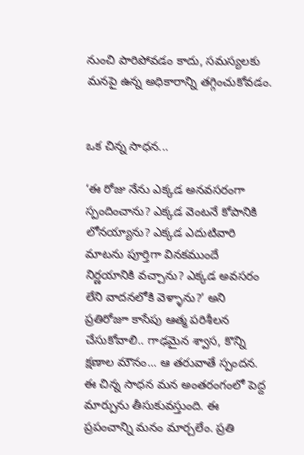నుంచి పారిపోవడం కాదు, సమస్యలకు మనపై ఉన్న అధికారాన్ని తగ్గించుకోవడం.


ఒక చిన్న సాధన...

‘ఈ రోజు నేను ఎక్కడ అనవసరంగా స్పందించాను? ఎక్కడ వెంటనే కోపానికి లోనయ్యాను? ఎక్కడ ఎదుటివారి మాటను పూర్తిగా వినకముందే నిర్ణయానికి వచ్చాను? ఎక్కడ అవసరం లేని వాదనలోకి వెళ్ళాను?’ అని ప్రతిరోజూ కాసేపు ఆత్మ పరిశీలన చేసుకోవాలి.. గాఢమైన శ్వాస, కొన్ని క్షణాల మౌనం... ఆ తరువాతే స్పందన. ఈ చిన్న సాధన మన అంతరంగంలో పెద్ద మార్పును తీసుకువస్తుంది. ఈ ప్రపంచాన్ని మనం మార్చలేం. ప్రతి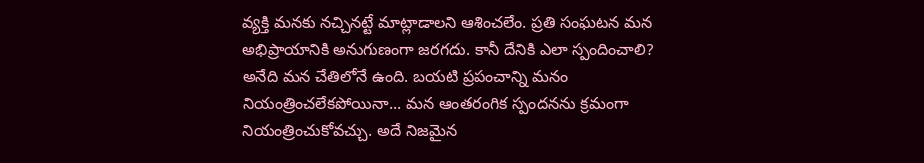వ్యక్తి మనకు నచ్చినట్టే మాట్లాడాలని ఆశించలేం. ప్రతి సంఘటన మన అభిప్రాయానికి అనుగుణంగా జరగదు. కానీ దేనికి ఎలా స్పందించాలి? అనేది మన చేతిలోనే ఉంది. బయటి ప్రపంచాన్ని మనం నియంత్రించలేకపోయినా... మన ఆంతరంగిక స్పందనను క్రమంగా నియంత్రించుకోవచ్చు. అదే నిజమైన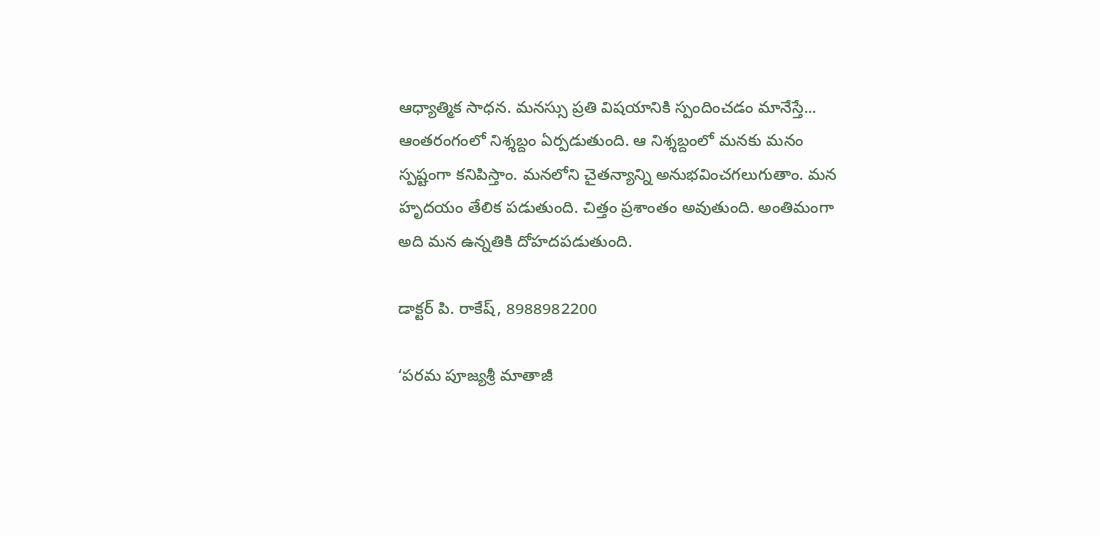ఆధ్యాత్మిక సాధన. మనస్సు ప్రతి విషయానికి స్పందించడం మానేస్తే... ఆంతరంగంలో నిశ్శబ్దం ఏర్పడుతుంది. ఆ నిశ్శబ్దంలో మనకు మనం స్పష్టంగా కనిపిస్తాం. మనలోని చైతన్యాన్ని అనుభవించగలుగుతాం. మన హృదయం తేలిక పడుతుంది. చిత్తం ప్రశాంతం అవుతుంది. అంతిమంగా అది మన ఉన్నతికి దోహదపడుతుంది.

డాక్టర్‌ పి. రాకేష్‌, 8988982200

‘పరమ పూజ్యశ్రీ మాతాజీ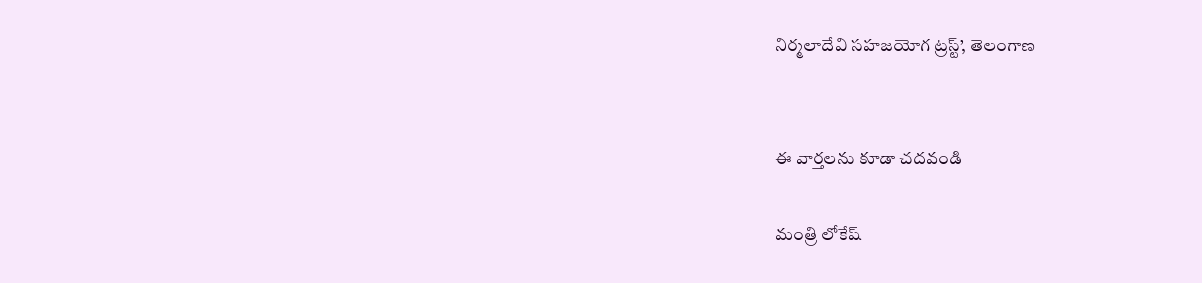నిర్మలాదేవి సహజయోగ ట్రస్ట్‌’, తెలంగాణ


ఈ వార్తలను కూడా చదవండి

మంత్రి లోకేష్‌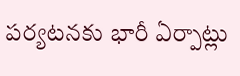పర్యటనకు భారీ ఏర్పాట్లు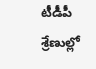టీడీపీ శ్రేణుల్లో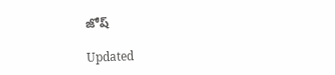జోష్‌

Updated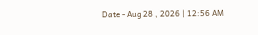Date - Aug 28 , 2026 | 12:56 AM